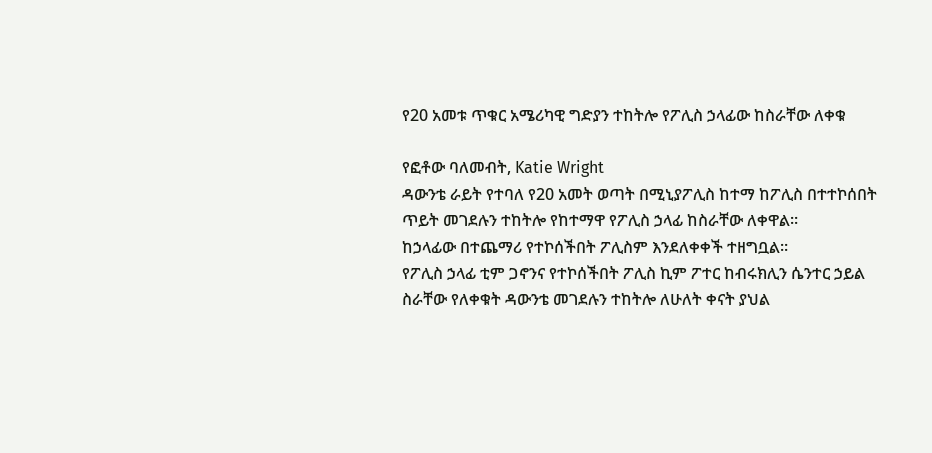የ20 አመቱ ጥቁር አሜሪካዊ ግድያን ተከትሎ የፖሊስ ኃላፊው ከስራቸው ለቀቁ

የፎቶው ባለመብት, Katie Wright
ዳውንቴ ራይት የተባለ የ20 አመት ወጣት በሚኒያፖሊስ ከተማ ከፖሊስ በተተኮሰበት ጥይት መገደሉን ተከትሎ የከተማዋ የፖሊስ ኃላፊ ከስራቸው ለቀዋል።
ከኃላፊው በተጨማሪ የተኮሰችበት ፖሊስም እንደለቀቀች ተዘግቧል።
የፖሊስ ኃላፊ ቲም ጋኖንና የተኮሰችበት ፖሊስ ኪም ፖተር ከብሩክሊን ሴንተር ኃይል ስራቸው የለቀቁት ዳውንቴ መገደሉን ተከትሎ ለሁለት ቀናት ያህል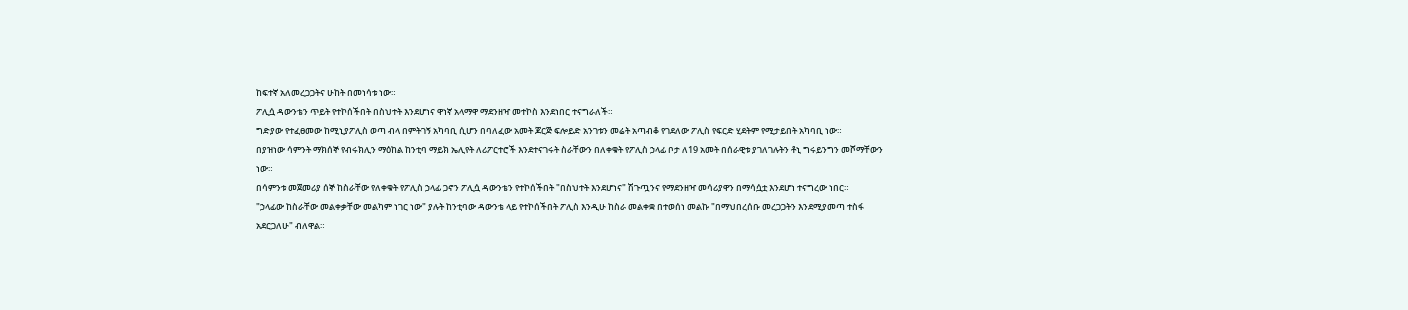ከፍተኛ አለመረጋጋትና ሁከት በመነሳቱ ነው።
ፖሊሷ ዳውንቴን ጥይት የተኮሰችበት በስህተት እንደሆነና ዋነኛ አላማዋ ማደንዘዣ መተኮስ እንደነበር ተናግራለች።
ግድያው የተፈፀመው ከሚኒያፖሊስ ወጣ ብላ በምትገኝ አካባቢ ሲሆን በባለፈው አመት ጆርጅ ፍሎይድ አንገቱን መሬት አጣብቆ የገደለው ፖሊስ የፍርድ ሂደትም የሚታይበት አካባቢ ነው።
በያዝነው ሳምንት ማክሰኞ የብሩክሊን ማዕከል ከንቲባ ማይክ ኤሊየት ለሪፖርተሮች እንደተናገሩት ስራቸውን በለቀቁት የፖሊስ ኃላፊ ቦታ ለ19 አመት በሰራዊቱ ያገለገሉትን ቶኒ ግሩይንግን መሾማቸውን ነው።
በሳምንቱ መጀመሪያ ሰኞ ከስራቸው የለቀቁት የፖሊስ ኃላፊ ጋኖን ፖሊሷ ዳውንቴን የተኮሰችበት "በስህተት እንደሆነና" ሽጉጧንና የማደንዘዣ መሳሪያዋን በማሳሷቷ እንደሆነ ተናግረው ነበር።
"ኃላፊው ከስራቸው መልቀቃቸው መልካም ነገር ነው" ያሉት ከንቲባው ዳውንቴ ላይ የተኮሰችበት ፖሊስ እንዲሁ ከስራ መልቀቋ በተወሰነ መልኩ "በማህበረሰቡ መረጋጋትን እንደሚያመጣ ተስፋ አደርጋለሁ" ብለዋል።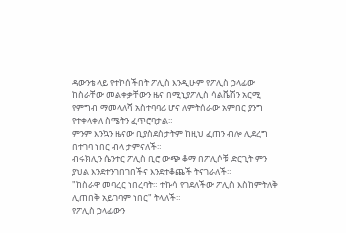ዳውንቴ ላይ የተኮሰችበት ፖሊስ እንዲሁም የፖሊስ ኃላፊው ከስራቸው መልቀቃቸውን ዜና በሚኒያፖሊስ ሳልቬሽን አርሚ የምግብ ማመላለሻ አስተባባሪ ሆና ለምትሰራው አምበር ያንግ የተቀላቀለ ስሜትን ፈጥሮባታል።
ምንም እንኳን ዜናው ቢያስደስታትም ከዚህ ፈጠን ብሎ ሊደረግ በተገባ ነበር ብላ ታምናለች።
ብሩክሊን ሴንተር ፖሊስ ቢሮ ውጭ ቆማ በፖሊሶቹ ድርጊት ምን ያህል እንደተንገበገበችና እንደተቆጨች ትናገራለች።
"ከስራዋ መባረር ነበረባት። ተኩሳ የገደለችው ፖሊስ እስከምትለቅ ሊጠበቅ አይገባም ነበር" ትላለች።
የፖሊስ ኃላፊውን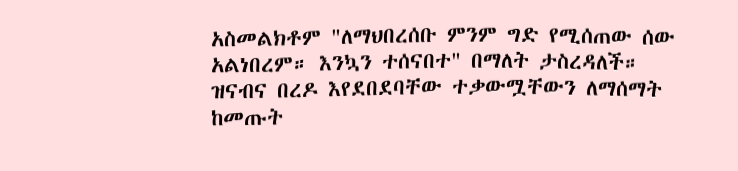አስመልክቶም "ለማህበረሰቡ ምንም ግድ የሚሰጠው ሰው አልነበረም። እንኳን ተሰናበተ" በማለት ታስረዳለች።
ዝናብና በረዶ እየደበደባቸው ተቃውሟቸውን ለማሰማት ከመጡት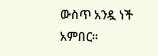ውስጥ አንዷ ነች አምበር።